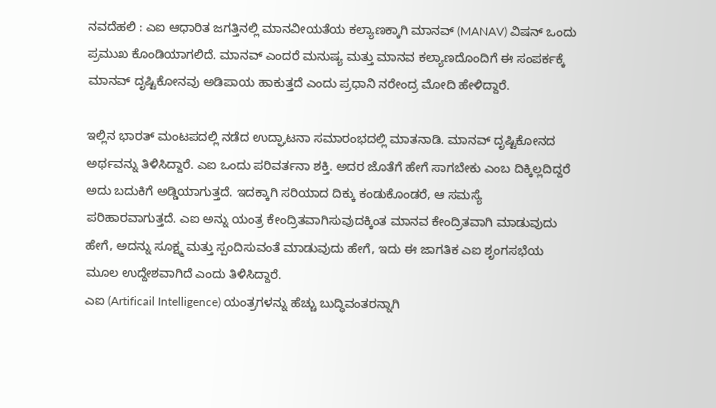ನವದೆಹಲಿ : ಎಐ ಆಧಾರಿತ ಜಗತ್ತಿನಲ್ಲಿ ಮಾನವೀಯತೆಯ ಕಲ್ಯಾಣಕ್ಕಾಗಿ ಮಾನವ್ (MANAV) ವಿಷನ್ ಒಂದು ಪ್ರಮುಖ ಕೊಂಡಿಯಾಗಲಿದೆ. ಮಾನವ್ ಎಂದರೆ ಮನುಷ್ಯ ಮತ್ತು ಮಾನವ ಕಲ್ಯಾಣದೊಂದಿಗೆ ಈ ಸಂಪರ್ಕಕ್ಕೆ ಮಾನವ್ ದೃಷ್ಟಿಕೋನವು ಅಡಿಪಾಯ ಹಾಕುತ್ತದೆ ಎಂದು ಪ್ರಧಾನಿ ನರೇಂದ್ರ ಮೋದಿ ಹೇಳಿದ್ದಾರೆ.

ಇಲ್ಲಿನ ಭಾರತ್ ಮಂಟಪದಲ್ಲಿ ನಡೆದ ಉದ್ಘಾಟನಾ ಸಮಾರಂಭದಲ್ಲಿ ಮಾತನಾಡಿ. ಮಾನವ್ ದೃಷ್ಟಿಕೋನದ ಅರ್ಥವನ್ನು ತಿಳಿಸಿದ್ದಾರೆ. ಎಐ ಒಂದು ಪರಿವರ್ತನಾ ಶಕ್ತಿ. ಅದರ ಜೊತೆಗೆ ಹೇಗೆ ಸಾಗಬೇಕು ಎಂಬ ದಿಕ್ಕಿಲ್ಲದಿದ್ದರೆ ಅದು ಬದುಕಿಗೆ ಅಡ್ಡಿಯಾಗುತ್ತದೆ. ಇದಕ್ಕಾಗಿ ಸರಿಯಾದ ದಿಕ್ಕು ಕಂಡುಕೊಂಡರೆ, ಆ ಸಮಸ್ಯೆ ಪರಿಹಾರವಾಗುತ್ತದೆ. ಎಐ ಅನ್ನು ಯಂತ್ರ ಕೇಂದ್ರಿತವಾಗಿಸುವುದಕ್ಕಿಂತ ಮಾನವ ಕೇಂದ್ರಿತವಾಗಿ ಮಾಡುವುದು ಹೇಗೆ, ಅದನ್ನು ಸೂಕ್ಷ್ಮ ಮತ್ತು ಸ್ಪಂದಿಸುವಂತೆ ಮಾಡುವುದು ಹೇಗೆ, ಇದು ಈ ಜಾಗತಿಕ ಎಐ ಶೃಂಗಸಭೆಯ ಮೂಲ ಉದ್ದೇಶವಾಗಿದೆ ಎಂದು ತಿಳಿಸಿದ್ದಾರೆ.
ಎಐ (Artificail Intelligence) ಯಂತ್ರಗಳನ್ನು ಹೆಚ್ಚು ಬುದ್ಧಿವಂತರನ್ನಾಗಿ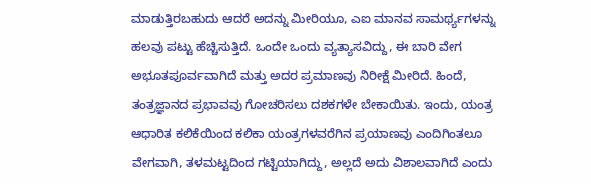ಮಾಡುತ್ತಿರಬಹುದು ಆದರೆ ಅದನ್ನು ಮೀರಿಯೂ, ಎಐ ಮಾನವ ಸಾಮರ್ಥ್ಯಗಳನ್ನು ಹಲವು ಪಟ್ಟು ಹೆಚ್ಚಿಸುತ್ತಿದೆ. ಒಂದೇ ಒಂದು ವ್ಯತ್ಯಾಸವಿದ್ದು, ಈ ಬಾರಿ ವೇಗ ಅಭೂತಪೂರ್ವವಾಗಿದೆ ಮತ್ತು ಅದರ ಪ್ರಮಾಣವು ನಿರೀಕ್ಷೆ ಮೀರಿದೆ. ಹಿಂದೆ, ತಂತ್ರಜ್ಞಾನದ ಪ್ರಭಾವವು ಗೋಚರಿಸಲು ದಶಕಗಳೇ ಬೇಕಾಯಿತು. ಇಂದು, ಯಂತ್ರ ಆಧಾರಿತ ಕಲಿಕೆಯಿಂದ ಕಲಿಕಾ ಯಂತ್ರಗಳವರೆಗಿನ ಪ್ರಯಾಣವು ಎಂದಿಗಿಂತಲೂ ವೇಗವಾಗಿ, ತಳಮಟ್ಟದಿಂದ ಗಟ್ಟಿಯಾಗಿದ್ದು, ಅಲ್ಲದೆ ಅದು ವಿಶಾಲವಾಗಿದೆ ಎಂದು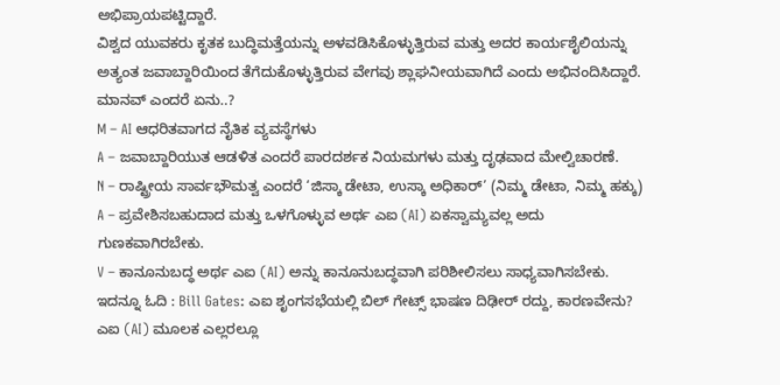ಅಭಿಪ್ರಾಯಪಟ್ಟಿದ್ದಾರೆ.
ವಿಶ್ವದ ಯುವಕರು ಕೃತಕ ಬುದ್ಧಿಮತ್ತೆಯನ್ನು ಅಳವಡಿಸಿಕೊಳ್ಳುತ್ತಿರುವ ಮತ್ತು ಅದರ ಕಾರ್ಯಶೈಲಿಯನ್ನು ಅತ್ಯಂತ ಜವಾಬ್ದಾರಿಯಿಂದ ತೆಗೆದುಕೊಳ್ಳುತ್ತಿರುವ ವೇಗವು ಶ್ಲಾಘನೀಯವಾಗಿದೆ ಎಂದು ಅಭಿನಂದಿಸಿದ್ದಾರೆ.
ಮಾನವ್ ಎಂದರೆ ಏನು..?
M – AI ಆಧರಿತವಾಗದ ನೈತಿಕ ವ್ಯವಸ್ಥೆಗಳು
A – ಜವಾಬ್ದಾರಿಯುತ ಆಡಳಿತ ಎಂದರೆ ಪಾರದರ್ಶಕ ನಿಯಮಗಳು ಮತ್ತು ದೃಢವಾದ ಮೇಲ್ವಿಚಾರಣೆ.
N – ರಾಷ್ಟ್ರೀಯ ಸಾರ್ವಭೌಮತ್ವ ಎಂದರೆ ‘ಜಿಸ್ಕಾ ಡೇಟಾ, ಉಸ್ಕಾ ಅಧಿಕಾರ್’ (ನಿಮ್ಮ ಡೇಟಾ, ನಿಮ್ಮ ಹಕ್ಕು)
A – ಪ್ರವೇಶಿಸಬಹುದಾದ ಮತ್ತು ಒಳಗೊಳ್ಳುವ ಅರ್ಥ ಎಐ (AI) ಏಕಸ್ವಾಮ್ಯವಲ್ಲ ಅದು ಗುಣಕವಾಗಿರಬೇಕು.
V – ಕಾನೂನುಬದ್ಧ ಅರ್ಥ ಎಐ (AI) ಅನ್ನು ಕಾನೂನುಬದ್ಧವಾಗಿ ಪರಿಶೀಲಿಸಲು ಸಾಧ್ಯವಾಗಿಸಬೇಕು.
ಇದನ್ನೂ ಓದಿ : Bill Gates: ಎಐ ಶೃಂಗಸಭೆಯಲ್ಲಿ ಬಿಲ್ ಗೇಟ್ಸ್ ಭಾಷಣ ದಿಢೀರ್ ರದ್ದು, ಕಾರಣವೇನು?
ಎಐ (AI) ಮೂಲಕ ಎಲ್ಲರಲ್ಲೂ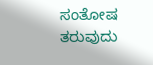ಸಂತೋಷ ತರುವುದು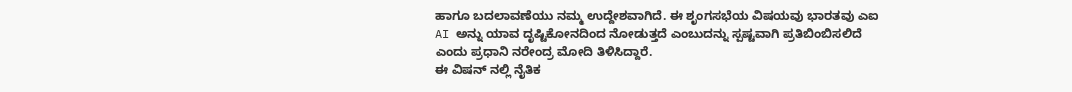ಹಾಗೂ ಬದಲಾವಣೆಯು ನಮ್ಮ ಉದ್ದೇಶವಾಗಿದೆ. ಈ ಶೃಂಗಸಭೆಯ ವಿಷಯವು ಭಾರತವು ಎಐ AI ಅನ್ನು ಯಾವ ದೃಷ್ಟಿಕೋನದಿಂದ ನೋಡುತ್ತದೆ ಎಂಬುದನ್ನು ಸ್ಪಷ್ಟವಾಗಿ ಪ್ರತಿಬಿಂಬಿಸಲಿದೆ ಎಂದು ಪ್ರಧಾನಿ ನರೇಂದ್ರ ಮೋದಿ ತಿಳಿಸಿದ್ದಾರೆ.
ಈ ವಿಷನ್ ನಲ್ಲಿ ನೈತಿಕ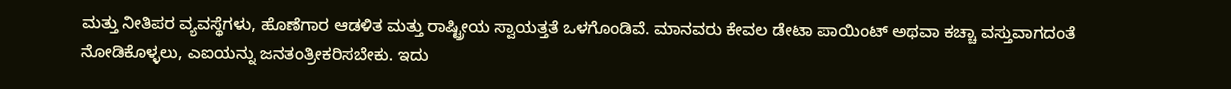ಮತ್ತು ನೀತಿಪರ ವ್ಯವಸ್ಥೆಗಳು, ಹೊಣೆಗಾರ ಆಡಳಿತ ಮತ್ತು ರಾಷ್ಟ್ರೀಯ ಸ್ವಾಯತ್ತತೆ ಒಳಗೊಂಡಿವೆ. ಮಾನವರು ಕೇವಲ ಡೇಟಾ ಪಾಯಿಂಟ್ ಅಥವಾ ಕಚ್ಚಾ ವಸ್ತುವಾಗದಂತೆ ನೋಡಿಕೊಳ್ಳಲು, ಎಐಯನ್ನು ಜನತಂತ್ರೀಕರಿಸಬೇಕು. ಇದು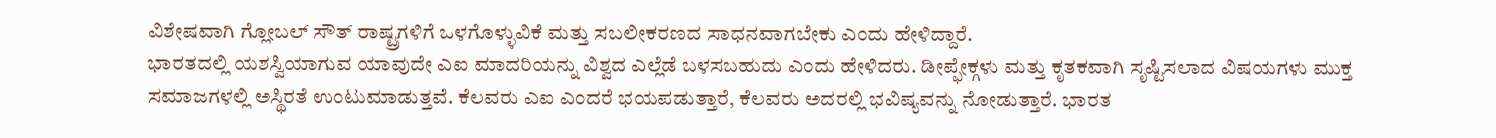ವಿಶೇಷವಾಗಿ ಗ್ಲೋಬಲ್ ಸೌತ್ ರಾಷ್ಟ್ರಗಳಿಗೆ ಒಳಗೊಳ್ಳುವಿಕೆ ಮತ್ತು ಸಬಲೀಕರಣದ ಸಾಧನವಾಗಬೇಕು ಎಂದು ಹೇಳಿದ್ದಾರೆ.
ಭಾರತದಲ್ಲಿ ಯಶಸ್ವಿಯಾಗುವ ಯಾವುದೇ ಎಐ ಮಾದರಿಯನ್ನು ವಿಶ್ವದ ಎಲ್ಲೆಡೆ ಬಳಸಬಹುದು ಎಂದು ಹೇಳಿದರು. ಡೀಪ್ಫೇಕ್ಗಳು ಮತ್ತು ಕೃತಕವಾಗಿ ಸೃಷ್ಟಿಸಲಾದ ವಿಷಯಗಳು ಮುಕ್ತ ಸಮಾಜಗಳಲ್ಲಿ ಅಸ್ಥಿರತೆ ಉಂಟುಮಾಡುತ್ತವೆ. ಕೆಲವರು ಎಐ ಎಂದರೆ ಭಯಪಡುತ್ತಾರೆ, ಕೆಲವರು ಅದರಲ್ಲಿ ಭವಿಷ್ಯವನ್ನು ನೋಡುತ್ತಾರೆ. ಭಾರತ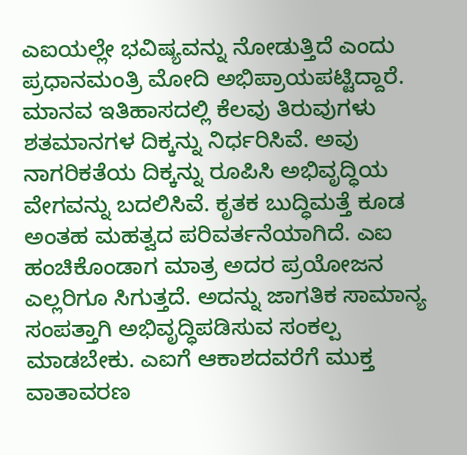ಎಐಯಲ್ಲೇ ಭವಿಷ್ಯವನ್ನು ನೋಡುತ್ತಿದೆ ಎಂದು ಪ್ರಧಾನಮಂತ್ರಿ ಮೋದಿ ಅಭಿಪ್ರಾಯಪಟ್ಟಿದ್ದಾರೆ.
ಮಾನವ ಇತಿಹಾಸದಲ್ಲಿ ಕೆಲವು ತಿರುವುಗಳು ಶತಮಾನಗಳ ದಿಕ್ಕನ್ನು ನಿರ್ಧರಿಸಿವೆ. ಅವು ನಾಗರಿಕತೆಯ ದಿಕ್ಕನ್ನು ರೂಪಿಸಿ ಅಭಿವೃದ್ಧಿಯ ವೇಗವನ್ನು ಬದಲಿಸಿವೆ. ಕೃತಕ ಬುದ್ಧಿಮತ್ತೆ ಕೂಡ ಅಂತಹ ಮಹತ್ವದ ಪರಿವರ್ತನೆಯಾಗಿದೆ. ಎಐ ಹಂಚಿಕೊಂಡಾಗ ಮಾತ್ರ ಅದರ ಪ್ರಯೋಜನ ಎಲ್ಲರಿಗೂ ಸಿಗುತ್ತದೆ. ಅದನ್ನು ಜಾಗತಿಕ ಸಾಮಾನ್ಯ ಸಂಪತ್ತಾಗಿ ಅಭಿವೃದ್ಧಿಪಡಿಸುವ ಸಂಕಲ್ಪ ಮಾಡಬೇಕು. ಎಐಗೆ ಆಕಾಶದವರೆಗೆ ಮುಕ್ತ ವಾತಾವರಣ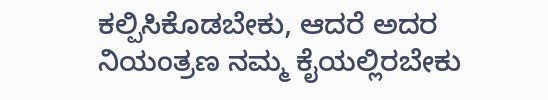ಕಲ್ಪಿಸಿಕೊಡಬೇಕು, ಆದರೆ ಅದರ ನಿಯಂತ್ರಣ ನಮ್ಮ ಕೈಯಲ್ಲಿರಬೇಕು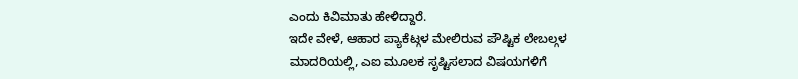ಎಂದು ಕಿವಿಮಾತು ಹೇಳಿದ್ದಾರೆ.
ಇದೇ ವೇಳೆ, ಆಹಾರ ಪ್ಯಾಕೆಟ್ಗಳ ಮೇಲಿರುವ ಪೌಷ್ಟಿಕ ಲೇಬಲ್ಗಳ ಮಾದರಿಯಲ್ಲಿ, ಎಐ ಮೂಲಕ ಸೃಷ್ಟಿಸಲಾದ ವಿಷಯಗಳಿಗೆ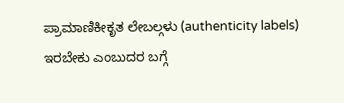ಪ್ರಾಮಾಣಿಕೀಕೃತ ಲೇಬಲ್ಗಳು (authenticity labels) ಇರಬೇಕು ಎಂಬುದರ ಬಗ್ಗೆ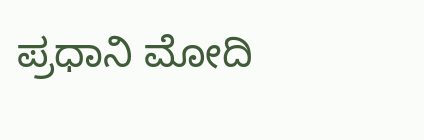ಪ್ರಧಾನಿ ಮೋದಿ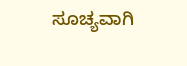ಸೂಚ್ಯವಾಗಿ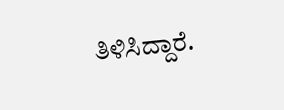ತಿಳಿಸಿದ್ದಾರೆ.